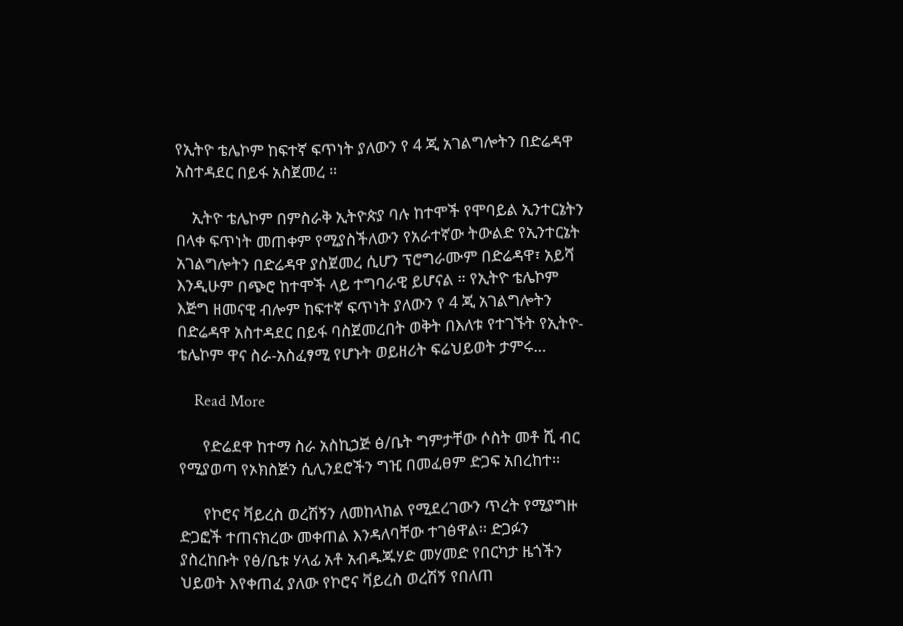የኢትዮ ቴሌኮም ከፍተኛ ፍጥነት ያለውን የ 4 ጂ አገልግሎትን በድሬዳዋ አስተዳደር በይፋ አስጀመረ ።

    ኢትዮ ቴሌኮም በምስራቅ ኢትዮጵያ ባሉ ከተሞች የሞባይል ኢንተርኔትን በላቀ ፍጥነት መጠቀም የሚያስችለውን የአራተኛው ትውልድ የኢንተርኔት አገልግሎትን በድሬዳዋ ያስጀመረ ሲሆን ፕሮግራሙም በድሬዳዋ፣ አይሻ እንዲሁም በጭሮ ከተሞች ላይ ተግባራዊ ይሆናል ። የኢትዮ ቴሌኮም እጅግ ዘመናዊ ብሎም ከፍተኛ ፍጥነት ያለውን የ 4 ጂ አገልግሎትን በድሬዳዋ አስተዳደር በይፋ ባስጀመረበት ወቅት በእለቱ የተገኙት የኢትዮ-ቴሌኮም ዋና ስራ-አስፈፃሚ የሆኑት ወይዘሪት ፍሬህይወት ታምሩ…

    Read More

      የድሬደዋ ከተማ ስራ አስኪኃጅ ፅ/ቤት ግምታቸው ሶስት መቶ ሺ ብር የሚያወጣ የኦክስጅን ሲሊንደሮችን ግዢ በመፈፀም ድጋፍ አበረከተ፡፡

      የኮሮና ቫይረስ ወረሽኝን ለመከላከል የሚደረገውን ጥረት የሚያግዙ ድጋፎች ተጠናክረው መቀጠል እንዳለባቸው ተገፅዋል፡፡ ድጋፉን ያስረከቡት የፅ/ቤቱ ሃላፊ አቶ አብዱጁሃድ መሃመድ የበርካታ ዜጎችን ህይወት እየቀጠፈ ያለው የኮሮና ቫይረስ ወረሽኝ የበለጠ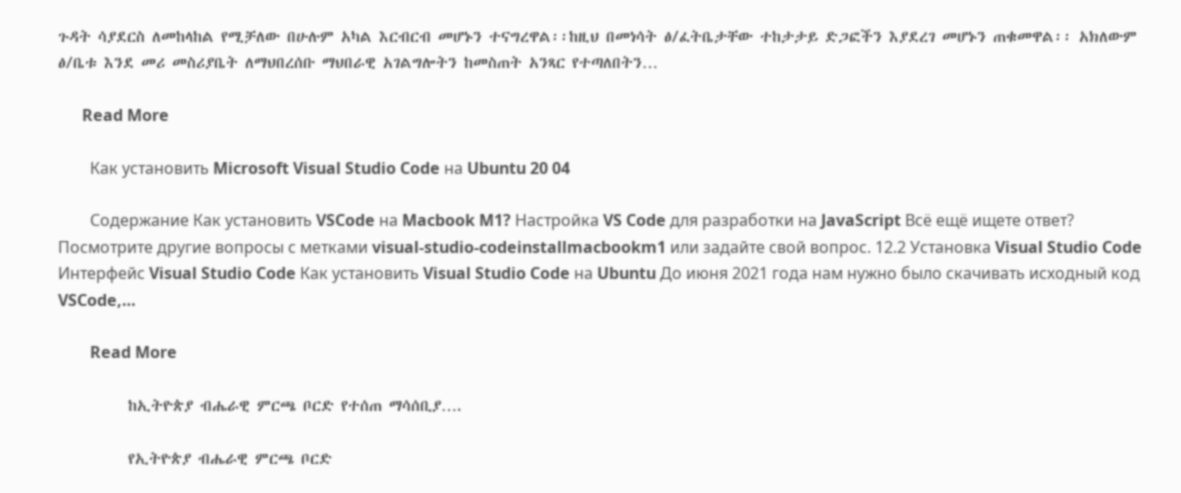ጉዳት ሳያደርስ ለመከላከል የሚቻለው በሁሉም አካል እርብርብ መሆኑን ተናግረዋል፡፡ከዚህ በመነሳት ፅ/ፈትቤታቸው ተከታታይ ድጋፎችን እያደረገ መሆኑን ጠቁመዋል፡፡ አክለውም ፅ/ቤቱ እንደ መሪ መስሪያቤት ለማህበረሰቡ ማህበራዊ አገልግሎትን ከመስጠት አንጻር የተጣለበትን…

      Read More

        Как установить Microsoft Visual Studio Code на Ubuntu 20 04

        Содержание Как установить VSCode на Macbook M1? Настройка VS Code для разработки на JavaScript Всё ещё ищете ответ? Посмотрите другие вопросы с метками visual-studio-codeinstallmacbookm1 или задайте свой вопрос. 12.2 Установка Visual Studio Code Интерфейс Visual Studio Code Как установить Visual Studio Code на Ubuntu До июня 2021 года нам нужно было скачивать исходный код VSCode,…

        Read More

          ከኢትዮጵያ ብሔራዊ ምርጫ ቦርድ የተሰጠ ማሳሰቢያ….

          የኢትዮጵያ ብሔራዊ ምርጫ ቦርድ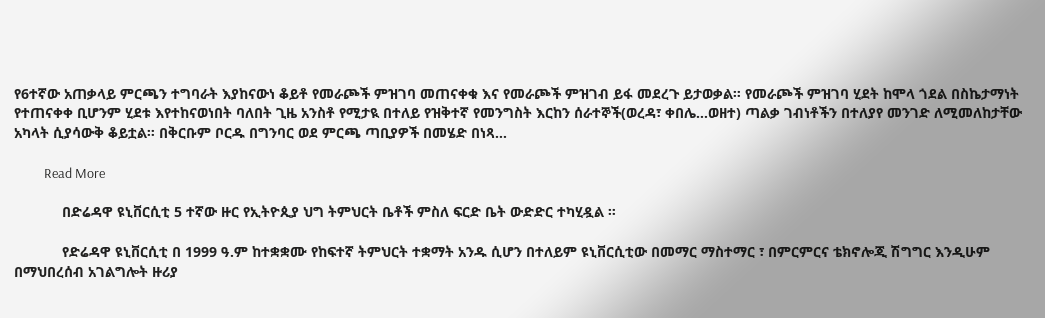የ6ተኛው አጠቃላይ ምርጫን ተግባራት እያከናውነ ቆይቶ የመራጮች ምዝገባ መጠናቀቁ እና የመራጮች ምዝገብ ይፋ መደረጉ ይታወቃል። የመራጮች ምዝገባ ሂደት ከሞላ ጎደል በስኬታማነት የተጠናቀቀ ቢሆንም ሂደቱ እየተከናወነበት ባለበት ጊዜ አንስቶ የሚታዪ በተለይ የዝቅተኛ የመንግስት እርከን ሰራተኞች(ወረዳ፣ ቀበሌ…ወዘተ) ጣልቃ ገብነቶችን በተለያየ መንገድ ለሚመለከታቸው አካላት ሲያሳውቅ ቆይቷል። በቅርቡም ቦርዱ በግንባር ወደ ምርጫ ጣቢያዎች በመሄድ በነጻ…

          Read More

            በድሬዳዋ ዩኒቨርሲቲ 5 ተኛው ዙር የኢትዮጲያ ህግ ትምህርት ቤቶች ምስለ ፍርድ ቤት ውድድር ተካሂዷል ።

            የድሬዳዋ ዩኒቨርሲቲ በ 1999 ዓ.ም ከተቋቋሙ የከፍተኛ ትምህርት ተቋማት አንዱ ሲሆን በተለይም ዩኒቨርሲቲው በመማር ማስተማር ፣ በምርምርና ቴክኖሎጂ ሽግግር እንዲሁም በማህበረሰብ አገልግሎት ዙሪያ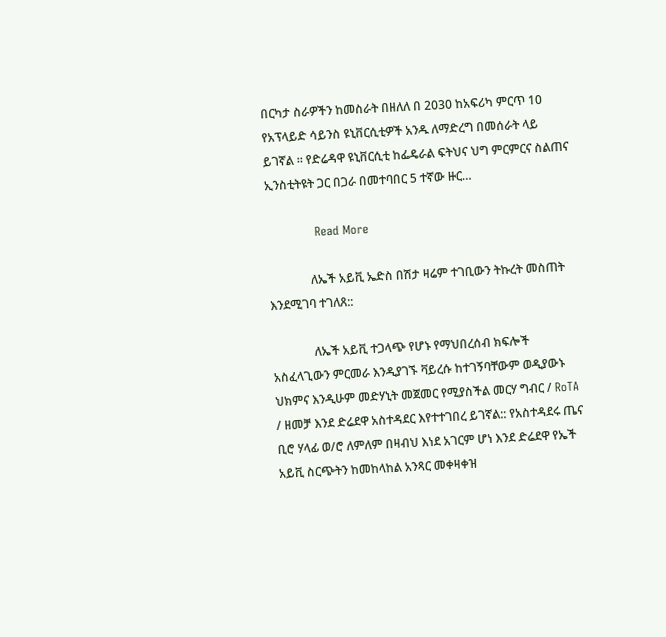በርካታ ስራዎችን ከመስራት በዘለለ በ 2030 ከአፍሪካ ምርጥ 10 የአፕላይድ ሳይንስ ዩኒቨርሲቲዎች አንዱ ለማድረግ በመሰራት ላይ ይገኛል ። የድሬዳዋ ዩኒቨርሲቲ ከፌዴራል ፍትህና ህግ ምርምርና ስልጠና ኢንስቲትዩት ጋር በጋራ በመተባበር 5 ተኛው ዙር…

            Read More

              ለኤች አይቪ ኤድስ በሽታ ዛሬም ተገቢውን ትኩረት መስጠት እንደሚገባ ተገለጸ::

              ለኤች አይቪ ተጋላጭ የሆኑ የማህበረሰብ ክፍሎች አስፈላጊውን ምርመራ እንዲያገኙ ቫይረሱ ከተገኝባቸውም ወዲያውኑ ህክምና እንዲሁም መድሃኒት መጀመር የሚያስችል መርሃ ግብር / RoTA / ዘመቻ እንደ ድሬደዋ አስተዳደር እየተተገበረ ይገኛል:: የአስተዳደሩ ጤና ቢሮ ሃላፊ ወ/ሮ ለምለም በዛብህ እነደ አገርም ሆነ እንደ ድሬደዋ የኤች አይቪ ስርጭትን ከመከላከል አንጻር መቀዛቀዝ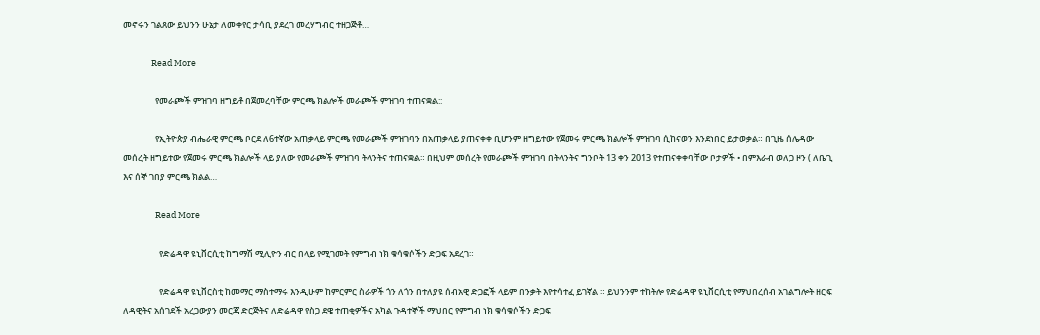መኖሩን ገልጸው ይህንን ሁኔታ ለመቀየር ታሳቢ ያደረገ መረሃግብር ተዘጋጅቶ…

              Read More

                የመራጮች ምዝገባ ዘግይቶ በጀመረባቸው ምርጫ ክልሎች መራጮች ምዝገባ ተጠናቋል::

                የኢትዮጵያ ብሔራዊ ምርጫ ቦርደ ለ6ተኛው አጠቃላይ ምርጫ የመራጮች ምዝገባን በአጠቃላይ ያጠናቀቀ ቢሆንም ዘግይተው የጀመሩ ምርጫ ክልሎች ምዝገባ ሲከናወን እንደነበር ይታወቃል። በጊዜ ሰሌዳው መሰረት ዘግይተው የጀመሩ ምርጫ ክልሎች ላይ ያለው የመራጮች ምዝገባ ትላንትና ተጠናቋል። በዚህም መሰረት የመራጮች ምዝገባ በትላንትና ግንቦት 13 ቀን 2013 የተጠናቀቀባቸው ቦታዎች • በምእራብ ወለጋ ዞን ( ለቤጊ እና ሰኞ ገበያ ምርጫ ክልል…

                Read More

                  የድሬዳዋ ዩኒቨርሲቲ ከግማሽ ሚሊዮን ብር በላይ የሚገመት የምግብ ነክ ቁሳቁሶችን ድጋፍ አደረገ።

                  የድሬዳዋ ዩኒቨርስቲ ከመማር ማስተማሩ እንዲሁም ከምርምር ስራዎች ጎን ለጎን በተለያዩ ሰብአዊ ድጋፎች ላይም በንቃት እየተሳተፈ ይገኛል ። ይህንንም ተከትሎ የድሬዳዋ ዩኒቨርሲቲ የማህበረሰብ አገልግሎት ዘርፍ ለዳዊትና አሰገደች አረጋውያን መርጃ ድርጅትና ለድሬዳዋ የስጋ ደዌ ተጠቂዎችና አካል ጉዳተኞች ማህበር የምግብ ነክ ቁሳቁሶችን ድጋፍ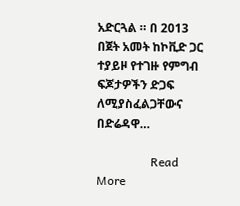አድርጓል ። በ 2013 በጀት አመት ከኮቪድ ጋር ተያይዞ የተገዙ የምግብ ፍጆታዎችን ድጋፍ ለሚያስፈልጋቸውና በድሬዳዋ…

                  Read More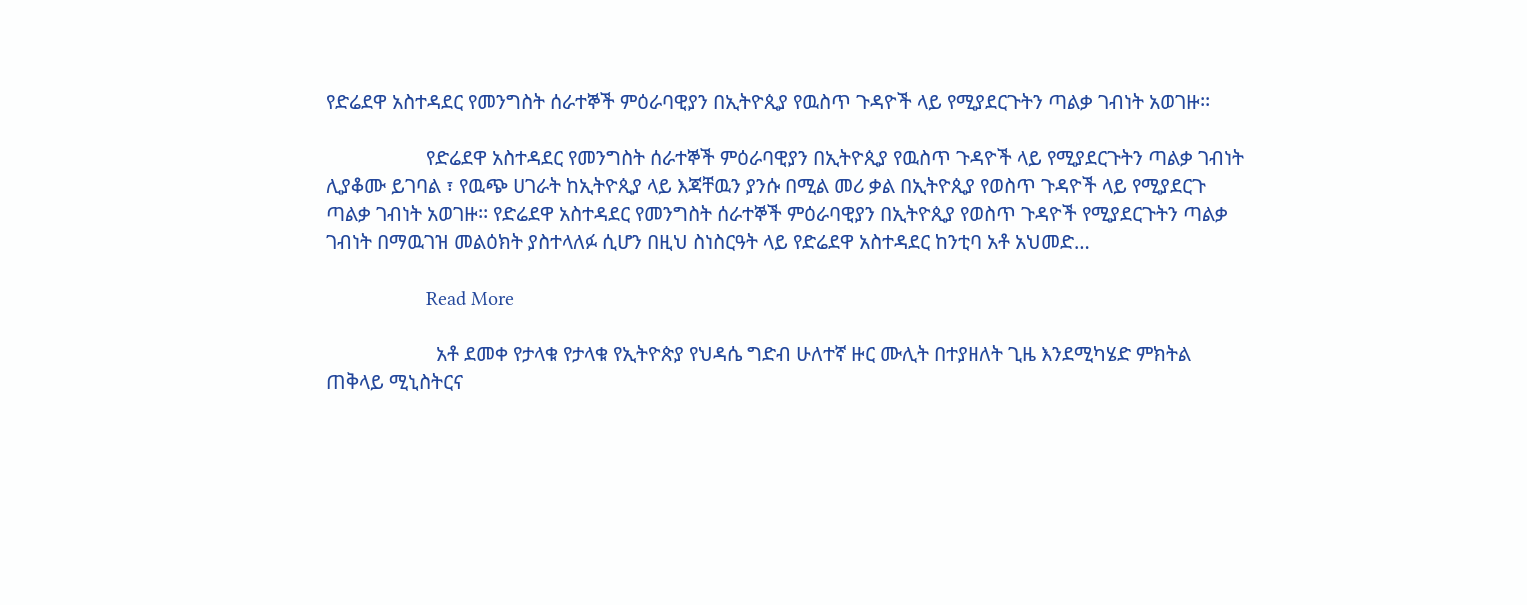የድሬደዋ አስተዳደር የመንግስት ሰራተኞች ምዕራባዊያን በኢትዮጲያ የዉስጥ ጉዳዮች ላይ የሚያደርጉትን ጣልቃ ገብነት አወገዙ፡፡

                    የድሬደዋ አስተዳደር የመንግስት ሰራተኞች ምዕራባዊያን በኢትዮጲያ የዉስጥ ጉዳዮች ላይ የሚያደርጉትን ጣልቃ ገብነት ሊያቆሙ ይገባል ፣ የዉጭ ሀገራት ከኢትዮጲያ ላይ እጃቸዉን ያንሱ በሚል መሪ ቃል በኢትዮጲያ የወስጥ ጉዳዮች ላይ የሚያደርጉ ጣልቃ ገብነት አወገዙ፡፡ የድሬደዋ አስተዳደር የመንግስት ሰራተኞች ምዕራባዊያን በኢትዮጲያ የወስጥ ጉዳዮች የሚያደርጉትን ጣልቃ ገብነት በማዉገዝ መልዕክት ያስተላለፉ ሲሆን በዚህ ስነስርዓት ላይ የድሬደዋ አስተዳደር ከንቲባ አቶ አህመድ…

                    Read More

                      አቶ ደመቀ የታላቁ የታላቁ የኢትዮጵያ የህዳሴ ግድብ ሁለተኛ ዙር ሙሊት በተያዘለት ጊዜ እንደሚካሄድ ምክትል ጠቅላይ ሚኒስትርና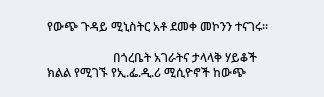የውጭ ጉዳይ ሚኒስትር አቶ ደመቀ መኮንን ተናገሩ።

                      በጎረቤት አገራትና ታላላቅ ሃይቆች ክልል የሚገኙ የኢ.ፌ.ዲ.ሪ ሚሲዮኖች ከውጭ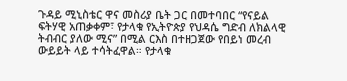ጉዳይ ሚኒስቴር ዋና መስሪያ ቤት ጋር በመተባበር “የናይል ፍትሃዊ አጠቃቀም፣ የታላቁ የኢትዮጵያ የህዳሴ ግድብ ለክልላዊ ትብብር ያለው ሚና” በሚል ርእስ በተዘጋጀው የበይነ መረብ ውይይት ላይ ተሳትፈዋል። የታላቁ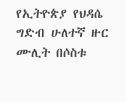የኢትዮጵያ የህዳሴ ግድብ ሁለተኛ ዙር ሙሊት በሶስቱ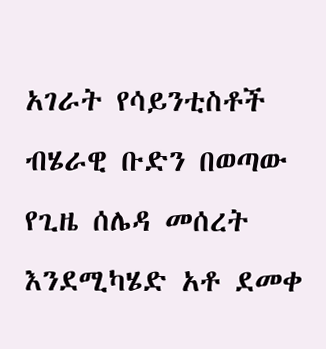አገራት የሳይንቲስቶች ብሄራዊ ቡድን በወጣው የጊዜ ሰሌዳ መሰረት እንደሚካሄድ አቶ ደመቀ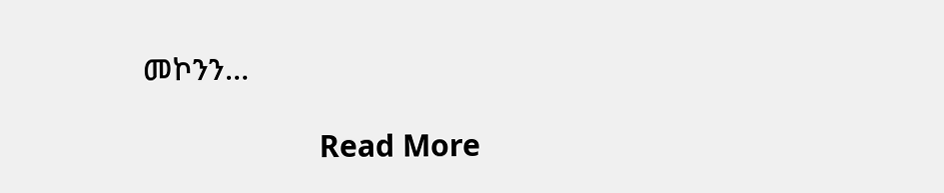መኮንን…

                      Read More